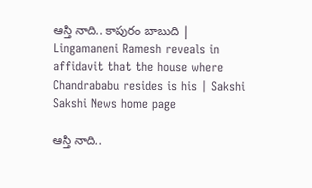ఆస్తి నాది.. కాపురం బాబుది | Lingamaneni Ramesh reveals in affidavit that the house where Chandrababu resides is his | Sakshi
Sakshi News home page

ఆస్తి నాది..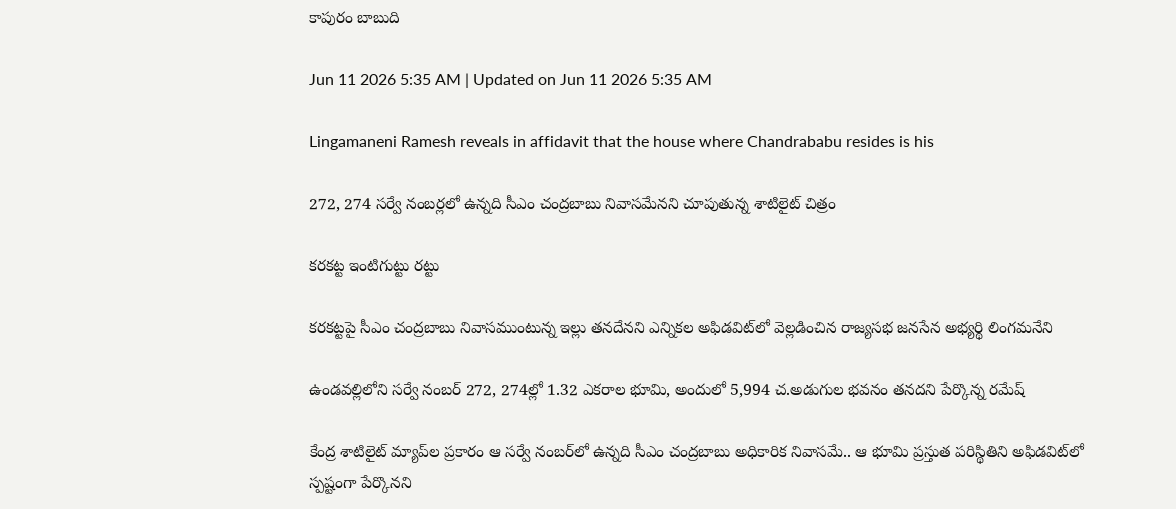కాపురం బాబుది

Jun 11 2026 5:35 AM | Updated on Jun 11 2026 5:35 AM

Lingamaneni Ramesh reveals in affidavit that the house where Chandrababu resides is his

272, 274 సర్వే నంబర్లలో ఉన్నది సీఎం చంద్రబాబు నివాసమేనని చూపుతున్న శాటిలైట్‌ చిత్రం

కరకట్ట ఇంటిగుట్టు రట్టు

కరకట్టపై సీఎం చంద్రబాబు నివాసముంటున్న ఇల్లు తనదేనని ఎన్నికల అఫిడవిట్‌లో వెల్లడించిన రాజ్యసభ జనసేన అభ్యర్థి లింగమనేని

ఉండవల్లిలోని సర్వే నంబర్‌ 272, 274ల్లో 1.32 ఎకరాల భూమి, అందులో 5,994 చ.అడుగుల భవనం తనదని పేర్కొన్న రమేష్‌

కేంద్ర శాటిలైట్‌ మ్యాప్‌ల ప్రకారం ఆ సర్వే నంబర్‌లో ఉన్నది సీఎం చంద్రబాబు అధికారిక నివాసమే.. ఆ భూమి ప్రస్తుత పరిస్థితిని అఫిడవిట్‌లో స్పష్టంగా పేర్కొనని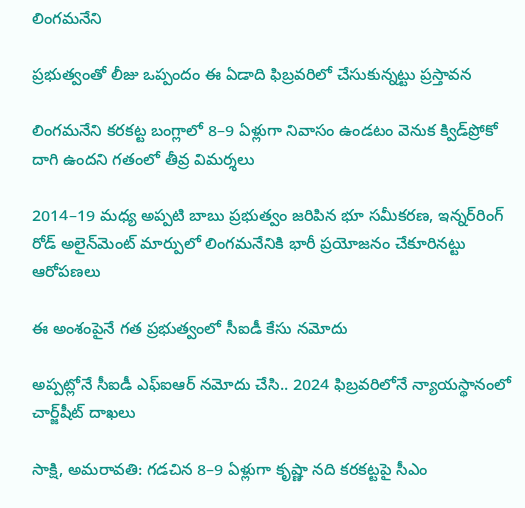లింగమనేని

ప్రభుత్వంతో లీజు ఒప్పందం ఈ ఏడాది ఫిబ్రవరిలో చేసుకున్నట్టు ప్రస్తావన

లింగమనేని కరకట్ట బంగ్లాలో 8–9 ఏళ్లుగా నివాసం ఉండటం వెనుక క్విడ్‌ప్రోకో దాగి ఉందని గతంలో తీవ్ర విమర్శలు

2014–19 మధ్య అప్పటి బాబు ప్రభుత్వం జరిపిన భూ సమీకరణ, ఇన్నర్‌రింగ్‌ రోడ్‌ అలైన్‌మెంట్‌ మార్పులో లింగమనేనికి భారీ ప్రయోజనం చేకూరినట్టు ఆరోపణలు

ఈ అంశంపైనే గత ప్రభుత్వంలో సీఐడీ కేసు నమోదు

అప్పట్లోనే సీఐడీ ఎఫ్‌ఐఆర్‌ నమోదు చేసి.. 2024 ఫిబ్రవరిలోనే న్యాయస్థానంలో చార్జ్‌షీట్‌ దాఖలు

సాక్షి, అమరావతి: గడచిన 8–9 ఏళ్లుగా కృష్ణా నది కరకట్టపై సీఎం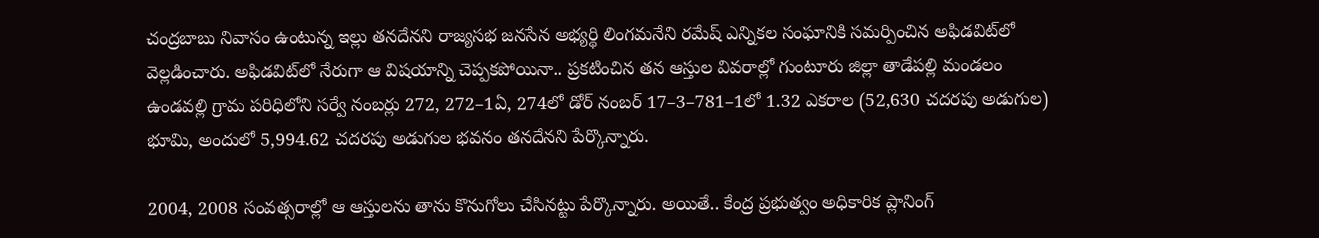చంద్రబాబు నివాసం ఉంటున్న ఇల్లు తనదేనని రాజ్యసభ జనసేన అభ్యర్థి లింగమనేని రమేష్‌ ఎన్నికల సంఘానికి సమర్పించిన అఫిడవిట్‌లో వెల్లడించారు. అఫిడవిట్‌లో నేరుగా ఆ విషయాన్ని చెప్పకపోయినా.. ప్రకటించిన తన ఆస్తుల వివరాల్లో గుంటూరు జిల్లా తాడేపల్లి మండలం ఉండవల్లి గ్రామ పరిధిలోని సర్వే నంబర్లు 272, 272–1ఏ, 274లో డోర్‌ నంబర్‌ 17–3–781–1లో 1.32 ఎకరాల (52,630 చదరపు అడుగుల) భూమి, అందులో 5,994.62 చదరపు అడుగుల భవనం తనదేనని పేర్కొన్నారు.

2004, 2008 సంవత్సరాల్లో ఆ ఆస్తులను తాను కొనుగోలు చేసినట్టు పేర్కొన్నారు. అయితే.. కేంద్ర ప్రభుత్వం అధికారిక ప్లానింగ్‌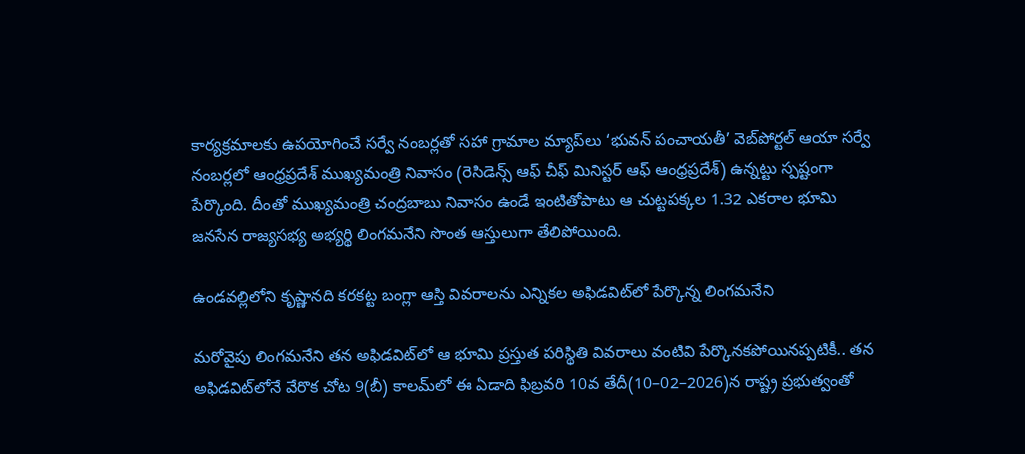కార్యక్రమాలకు ఉపయోగించే సర్వే నంబర్లతో సహా గ్రామాల మ్యాప్‌లు ‘భువన్‌ పంచాయతీ’ వెబ్‌పోర్టల్‌ ఆయా సర్వే నంబర్లలో ఆంధ్రప్రదేశ్‌ ముఖ్యమంత్రి నివాసం (రెసిడెన్స్‌ ఆఫ్‌ చీఫ్‌ మినిస్టర్‌ ఆఫ్‌ ఆంధ్రప్రదేశ్‌) ఉన్నట్టు స్పష్టంగా పేర్కొంది. దీంతో ముఖ్యమంత్రి చంద్రబాబు నివాసం ఉండే ఇంటితోపాటు ఆ చుట్టపక్కల 1.32 ఎకరాల భూమి జనసేన రాజ్యసభ్య అభ్యర్థి లింగమనేని సొంత ఆస్తులుగా తేలిపోయింది.

ఉండవల్లిలోని కృష్ణానది కరకట్ట బంగ్లా ఆస్తి వివరాలను ఎన్నికల అఫిడవిట్‌లో పేర్కొన్న లింగమనేని

మరోవైపు లింగమనేని తన అఫిడవిట్‌లో ఆ భూమి ప్రస్తుత పరిస్థితి వివరాలు వంటివి పేర్కొనకపోయినప్పటికీ.. తన అఫిడవిట్‌లోనే వేరొక చోట 9(బీ) కాలమ్‌లో ఈ ఏడాది ఫిబ్రవరి 10వ తేదీ(10–02–2026)న రాష్ట్ర ప్రభుత్వంతో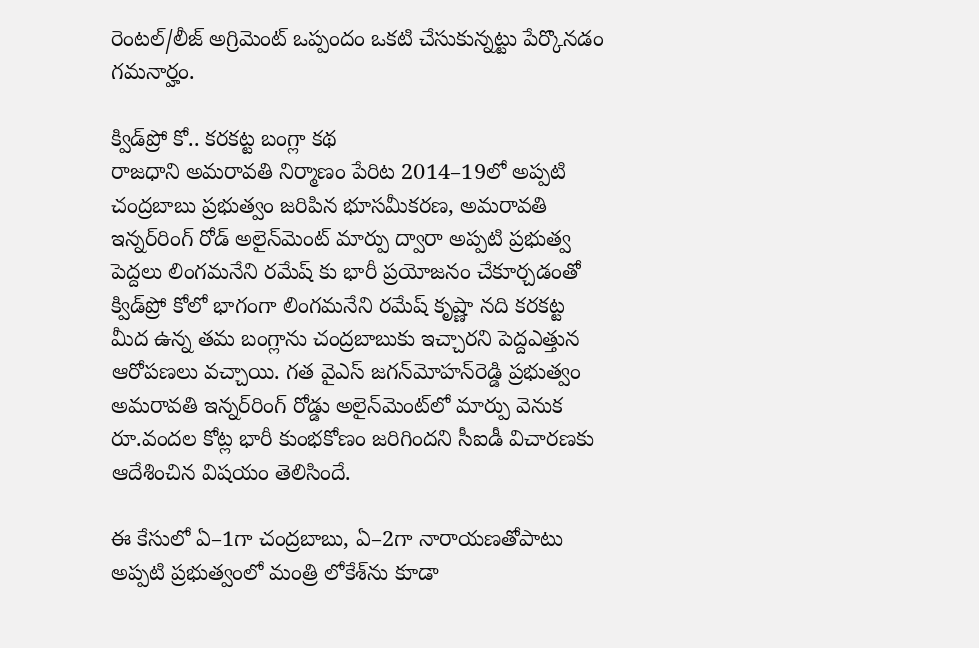రెంటల్‌/లీజ్‌ అగ్రిమెంట్‌ ఒప్పందం ఒకటి చేసుకున్నట్టు పేర్కొనడం గమనార్హం.

క్విడ్‌ప్రో కో.. కరకట్ట బంగ్లా కథ
రాజధాని అమరావతి నిర్మాణం పేరిట 2014–19లో అప్పటి చంద్రబాబు ప్రభుత్వం జరిపిన భూసమీకరణ, అమరావతి ఇన్నర్‌రింగ్‌ రోడ్‌ అలైన్‌మెంట్‌ మార్పు ద్వారా అప్పటి ప్రభుత్వ పెద్దలు లింగమనేని రమేష్ కు భారీ ప్రయోజనం చేకూర్చడంతో  క్విడ్‌ప్రో కోలో భాగంగా లింగమనేని రమేష్‌ కృష్ణా నది కరకట్ట మీద ఉన్న తమ బంగ్లాను చంద్రబాబుకు ఇచ్చారని పెద్దఎత్తున ఆరోపణలు వచ్చాయి. గత వైఎస్‌ జగన్‌మోహన్‌రెడ్డి ప్రభుత్వం అమరావతి ఇన్నర్‌రింగ్‌ రోడ్డు అలైన్‌మెంట్‌లో మార్పు వెనుక రూ.వందల కోట్ల భారీ కుంభకోణం జరిగిందని సీఐడీ విచారణకు ఆదేశించిన విషయం తెలిసిందే.

ఈ కేసులో ఏ–1గా చంద్రబాబు, ఏ–2గా నారాయణతోపాటు అప్పటి ప్రభుత్వంలో మంత్రి లోకేశ్‌ను కూడా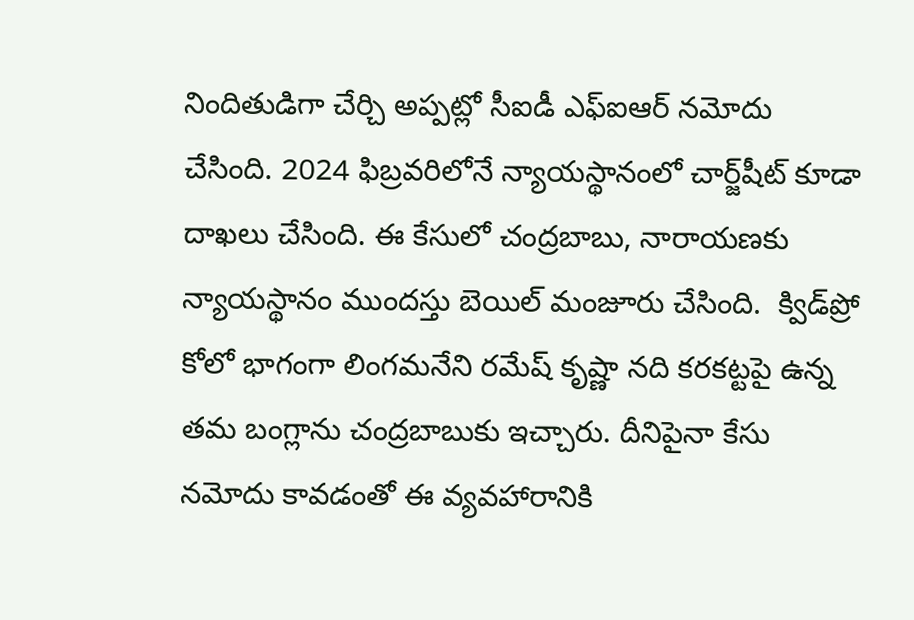నిందితుడిగా చేర్చి అప్పట్లో సీఐడీ ఎఫ్‌ఐఆర్‌ నమోదు చేసింది. 2024 ఫిబ్రవరిలోనే న్యాయస్థానంలో చార్జ్‌షీట్‌ కూడా దాఖలు చేసింది. ఈ కేసులో చంద్రబాబు, నారాయణకు న్యాయస్థానం ముందస్తు బెయిల్‌ మంజూరు చేసింది.  క్విడ్‌ప్రో కోలో భాగంగా లింగమనేని రమేష్‌ కృష్ణా నది కరకట్టపై ఉన్న తమ బంగ్లాను చంద్రబాబుకు ఇచ్చారు. దీనిపైనా కేసు నమోదు కావడంతో ఈ వ్యవహారానికి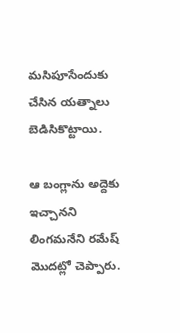మసిపూసేందుకు చేసిన యత్నాలు బెడిసికొట్టాయి.

ఆ బంగ్లాను అద్దెకు ఇచ్చానని లింగమనేని రమేష్‌ మొదట్లో చెప్పారు.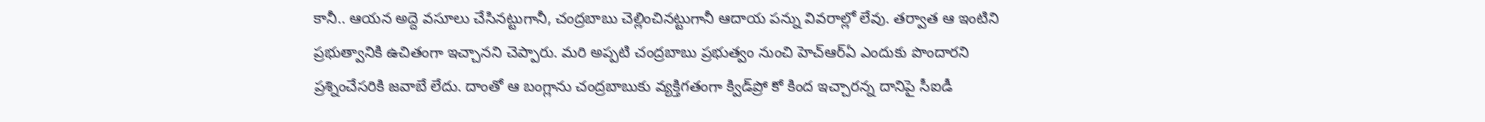కానీ.. ఆయన అద్దె వసూలు చేసినట్టుగానీ, చంద్రబాబు చెల్లించినట్టుగానీ ఆదాయ పన్ను వివరాల్లో లేవు. తర్వాత ఆ ఇంటిని ప్రభుత్వానికి ఉచితంగా ఇచ్చానని చెప్పారు. మరి అప్పటి చంద్రబాబు ప్రభుత్వం నుంచి హెచ్‌ఆర్‌ఏ ఎందుకు పొందారని ప్రశ్నించేసరికి జవాబే లేదు. దాంతో ఆ బంగ్లాను చంద్రబాబుకు వ్యక్తిగతంగా క్విడ్‌ప్రో కో కింద ఇచ్చారన్న దానిపై సీఐడీ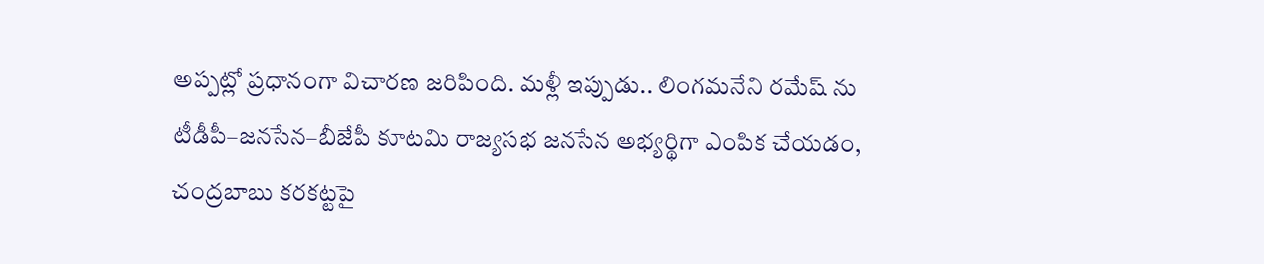అప్పట్లో ప్రధానంగా విచారణ జరిపింది. మళ్లీ ఇప్పుడు.. లింగమనేని రమేష్ ను టీడీపీ–జనసేన–బీజేపీ కూటమి రాజ్యసభ జనసేన అభ్యర్థిగా ఎంపిక చేయడం, చంద్రబాబు కరకట్టపై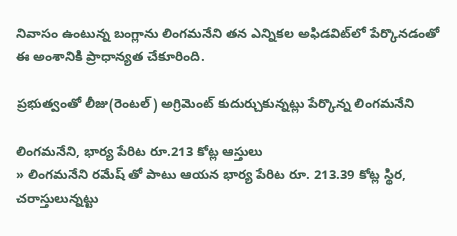నివాసం ఉంటున్న బంగ్లాను లింగమనేని తన ఎన్నికల అఫిడవిట్‌లో పేర్కొనడంతో ఈ అంశానికి ప్రాధాన్యత చేకూరింది.

ప్రభుత్వంతో లీజు(రెంటల్‌) అగ్రిమెంట్‌ కుదుర్చుకున్నట్లు పేర్కొన్న లింగమనేని

లింగమనేని, భార్య పేరిట రూ.213 కోట్ల ఆస్తులు
» లింగమనేని రమేష్ తో పాటు ఆయన భార్య పేరిట రూ. 213.39 కోట్ల స్థిర, చరాస్తులున్నట్టు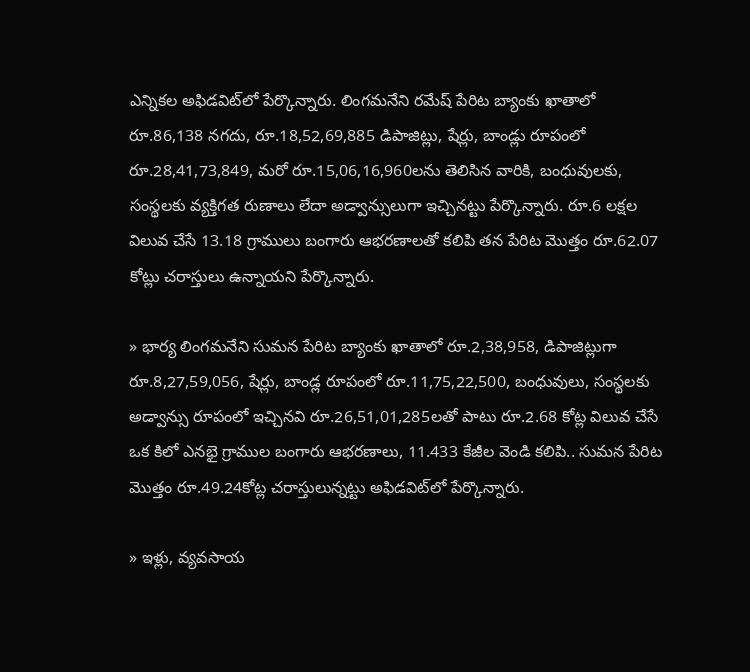ఎన్నికల అఫిడవిట్‌లో పేర్కొన్నారు. లింగమనేని రమేష్‌ పేరిట బ్యాంకు ఖాతాలో రూ.86,138 నగదు, రూ.18,52,69,885 డిపాజిట్లు, షేర్లు, బాండ్లు రూపంలో రూ.28,41,73,849, మరో రూ.15,06,16,960లను తెలిసిన వారికి, బంధువులకు, సంస్థలకు వ్యక్తిగత రుణాలు లేదా అడ్వాన్సులుగా ఇచ్చినట్టు పేర్కొన్నారు. రూ.6 లక్షల విలువ చేసే 13.18 గ్రాములు బంగారు ఆభరణాలతో కలిపి తన పేరిట మొత్తం రూ.62.07 కోట్లు చరాస్తులు ఉన్నాయని పేర్కొన్నారు.

» భార్య లింగమనేని సుమన పేరిట బ్యాంకు ఖాతాలో రూ.2,38,958, డిపాజిట్లుగా రూ.8,27,59,056, షేర్లు, బాండ్ల రూపంలో రూ.11,75,22,500, బంధువులు, సంస్థలకు అడ్వాన్సు రూపంలో ఇచ్చినవి రూ.26,51,01,285లతో పాటు రూ.2.68 కోట్ల విలువ చేసే ఒక కిలో ఎనభై గ్రాముల బంగారు ఆభరణాలు, 11.433 కేజీల వెండి కలిపి.. సుమన పేరిట మొత్తం రూ.49.24కోట్ల చరాస్తులున్నట్టు అఫిడవిట్‌లో పేర్కొన్నారు.

» ఇళ్లు, వ్యవసాయ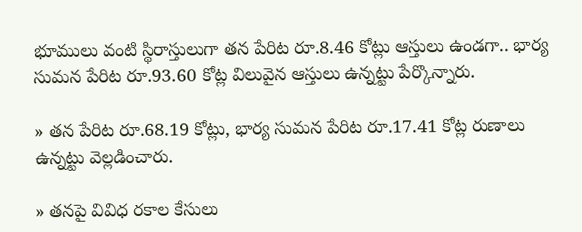భూములు వంటి స్థిరాస్తులుగా తన పేరిట రూ.8.46 కోట్లు ఆస్తులు ఉండగా.. భార్య సుమన పేరిట రూ.93.60 కోట్ల విలువైన ఆస్తులు ఉన్నట్టు పేర్కొన్నారు.

» తన పేరిట రూ.68.19 కోట్లు, భార్య సుమన పేరిట రూ.17.41 కోట్ల రుణాలు ఉన్నట్టు వెల్లడించారు.

» తనపై వివిధ రకాల కేసులు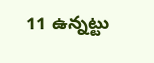11 ఉన్నట్టు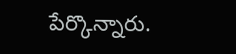పేర్కొన్నారు.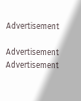Advertisement

Advertisement
Advertisement